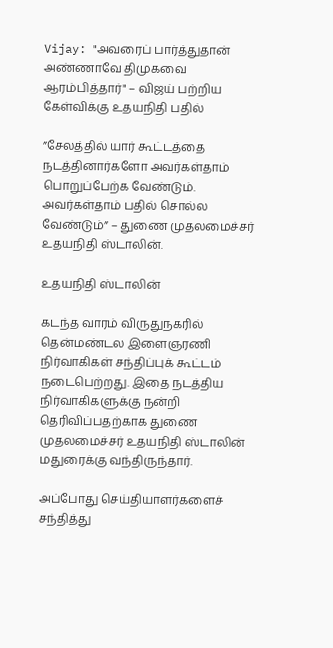Vijay: "அவரைப் பார்த்துதான் அண்ணாவே திமுகவை ஆரம்பித்தார்" – விஜய் பற்றிய கேள்விக்கு உதயநிதி பதில்

”சேலத்தில் யார் கூட்டத்தை நடத்தினார்களோ அவர்கள்தாம் பொறுப்பேற்க வேண்டும். அவர்கள்தாம் பதில் சொல்ல வேண்டும்” – துணை முதலமைச்சர் உதயநிதி ஸ்டாலின்.

உதயநிதி ஸ்டாலின்

கடந்த வாரம் விருதுநகரில் தென்மண்டல இளைஞரணி நிர்வாகிகள் சந்திப்புக் கூட்டம் நடைபெற்றது. இதை நடத்திய நிர்வாகிகளுக்கு நன்றி தெரிவிப்பதற்காக துணை முதலமைச்சர் உதயநிதி ஸ்டாலின் மதுரைக்கு வந்திருந்தார்.

அப்போது செய்தியாளர்களைச் சந்தித்து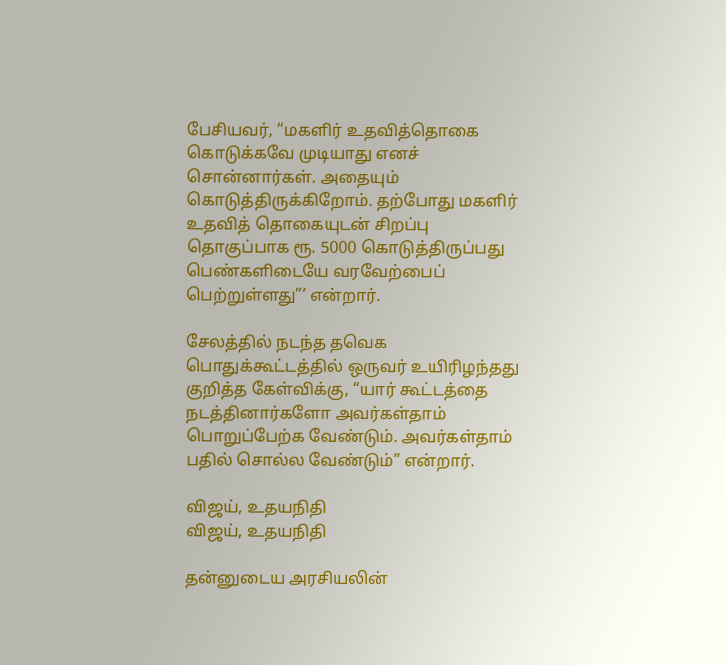பேசியவர், “மகளிர் உதவித்தொகை கொடுக்கவே முடியாது எனச் சொன்னார்கள். அதையும் கொடுத்திருக்கிறோம். தற்போது மகளிர் உதவித் தொகையுடன் சிறப்பு தொகுப்பாக ரூ. 5000 கொடுத்திருப்பது பெண்களிடையே வரவேற்பைப் பெற்றுள்ளது”‘ என்றார்.

சேலத்தில் நடந்த தவெக பொதுக்கூட்டத்தில் ஒருவர் உயிரிழந்தது குறித்த கேள்விக்கு, “யார் கூட்டத்தை நடத்தினார்களோ அவர்கள்தாம் பொறுப்பேற்க வேண்டும். அவர்கள்தாம் பதில் சொல்ல வேண்டும்” என்றார்.

விஜய், உதயநிதி
விஜய், உதயநிதி

தன்னுடைய அரசியலின்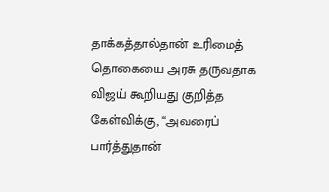தாக்கத்தால்தான் உரிமைத் தொகையை அரசு தருவதாக விஜய் கூறியது குறித்த கேள்விக்கு, “அவரைப் பார்த்துதான்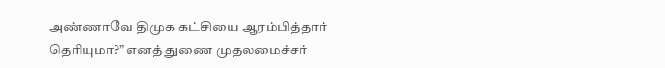அண்ணாவே திமுக கட்சியை ஆரம்பித்தார் தெரியுமா?” எனத் துணை முதலமைச்சர்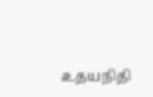உதயநிதி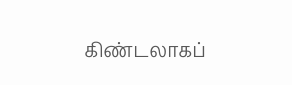கிண்டலாகப்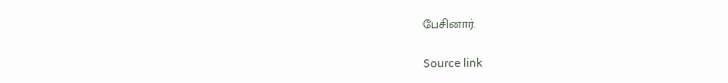பேசினார்.

Source link